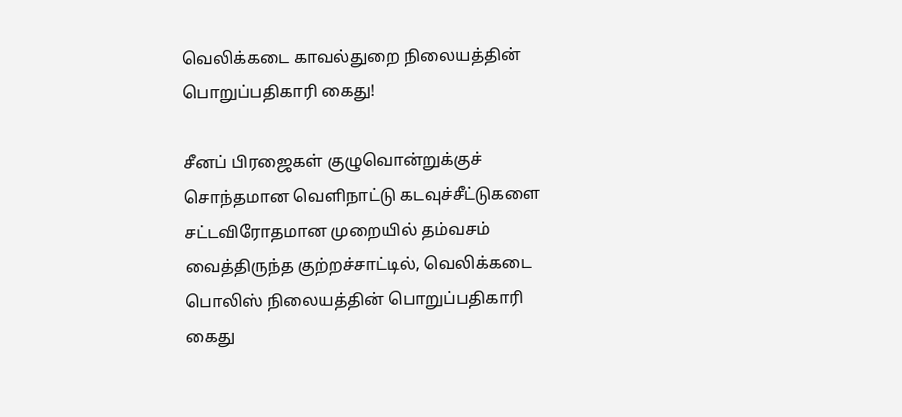வெலிக்கடை காவல்துறை நிலையத்தின் பொறுப்பதிகாரி கைது!

சீனப் பிரஜைகள் குழுவொன்றுக்குச் சொந்தமான வெளிநாட்டு கடவுச்சீட்டுகளை சட்டவிரோதமான முறையில் தம்வசம் வைத்திருந்த குற்றச்சாட்டில், வெலிக்கடை பொலிஸ் நிலையத்தின் பொறுப்பதிகாரி கைது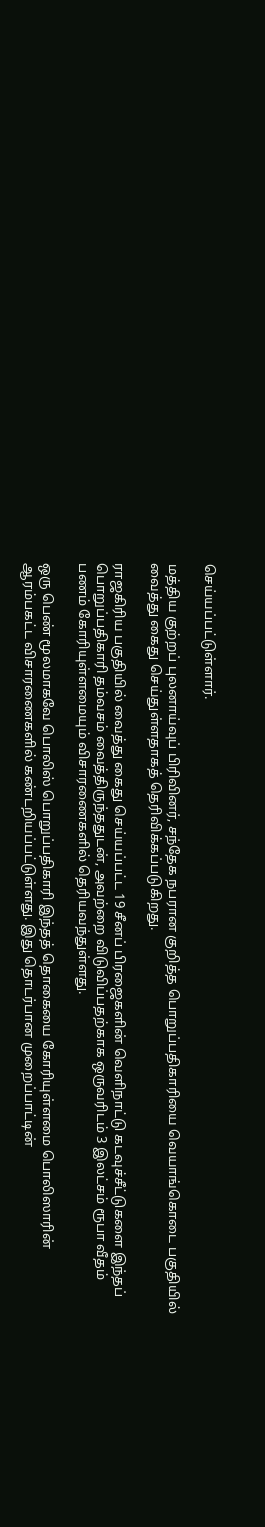செய்யப்பட்டுள்ளார்.

மத்திய குற்றப் புலனாய்வுப் பிரிவினர், சந்தேக நபரான குறித்த பொறுப்பதிகாரியை வெயாங்கொடை பகுதியில் வைத்து கைது செய்துள்ளதாகத் தெரிவிக்கப்படுகிறது.

ராஜகிரிய பகுதியில் வைத்து கைது செய்யப்பட்ட 19 சீனப் பிரஜைகளின் வெளிநாட்டு கடவுச்சீட்டுகளை இந்தப் பொறுப்பதிகாரி தம்வசம் வைத்திருந்ததுடன், அவற்றை விடுவிப்பதற்காக ஒருவரிடம் 3 இலட்சம் ரூபா வீதம் பணம் கோரியுள்ளமையும் விசாரணைகளில் தெரியவந்துள்ளது.

ஒரு பெண் மூலமாகவே பொலிஸ் பொறுப்பதிகாரி இந்தத் தொகையை கோரியுள்ளமை பொலிஸாரின் ஆரம்பகட்ட விசாரணைகளில் கண்டறியப்பட்டுள்ளது. இது தொடர்பான முறைப்பாட்டின்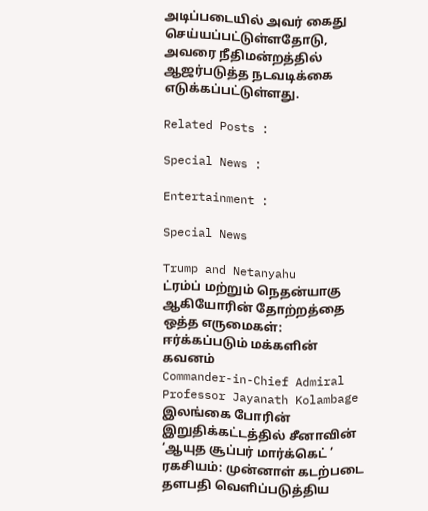அடிப்படையில் அவர் கைது செய்யப்பட்டுள்ளதோடு, அவரை நீதிமன்றத்தில் ஆஜர்படுத்த நடவடிக்கை எடுக்கப்பட்டுள்ளது.

Related Posts :

Special News :

Entertainment :

Special News

Trump and Netanyahu
ட்ரம்ப் மற்றும் நெதன்யாகு ஆகியோரின் தோற்றத்தை ஒத்த எருமைகள்: ஈர்க்கப்படும் மக்களின் கவனம்
Commander-in-Chief Admiral Professor Jayanath Kolambage
இலங்கை போரின் இறுதிக்கட்டத்தில் சீனாவின் ‘ஆயுத சூப்பர் மார்க்கெட் ’ ரகசியம்: முன்னாள் கடற்படை தளபதி வெளிப்படுத்திய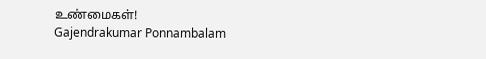உண்மைகள்!
Gajendrakumar Ponnambalam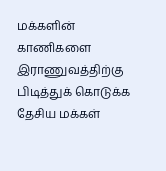மக்களின் காணிகளை இராணுவத்திற்கு பிடித்துக் கொடுக்க தேசிய மக்கள்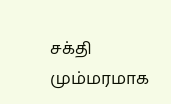சக்தி மும்மரமாக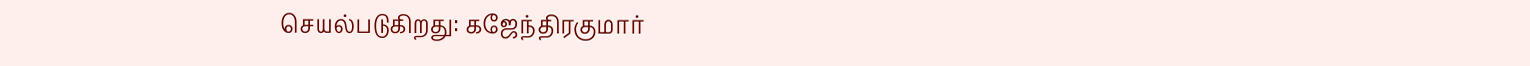செயல்படுகிறது: கஜேந்திரகுமார்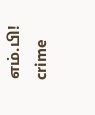எம்.பி!
crime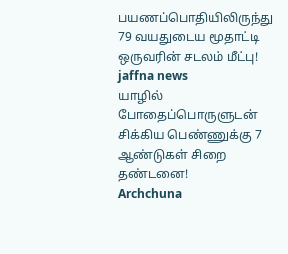பயணப்பொதியிலிருந்து 79 வயதுடைய மூதாட்டி ஒருவரின் சடலம் மீட்பு!
jaffna news
யாழில் போதைப்பொருளுடன் சிக்கிய பெண்ணுக்கு 7 ஆண்டுகள் சிறை தண்டனை!
Archchuna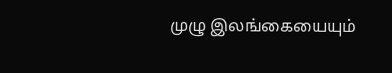முழு இலங்கையையும்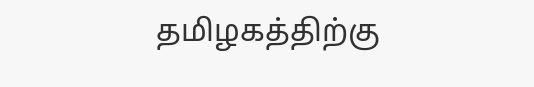தமிழகத்திற்கு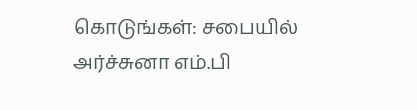கொடுங்கள்: சபையில் அர்ச்சுனா எம்.பி